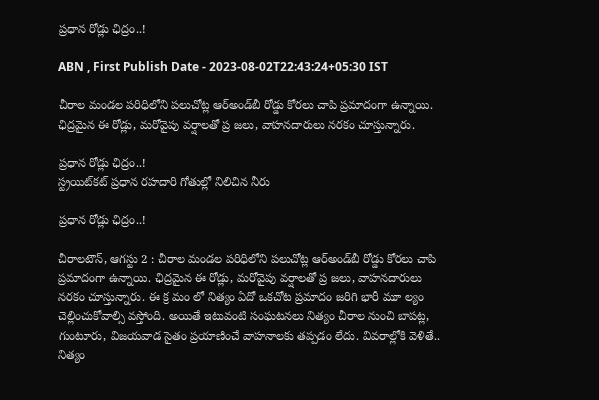ప్రధాన రోడ్లు ఛిద్రం..!

ABN , First Publish Date - 2023-08-02T22:43:24+05:30 IST

చీరాల మండల పరిధిలోని పలుచోట్ల ఆర్‌అండ్‌బీ రోడ్డు కోరలు చాపి ప్రమాదంగా ఉన్నాయి. ఛిద్రమైన ఈ రోడ్లు, మరోవైపు వర్షాలతో ప్ర జలు, వాహనదారులు నరకం చూస్తున్నారు.

ప్రధాన రోడ్లు ఛిద్రం..!
స్ట్రయిట్‌కట్‌ ప్రధాన రహదారి గోతుల్లో నిలిచిన నీరు

ప్రధాన రోడ్లు ఛిద్రం..!

చీరాలటౌన్‌, ఆగస్టు 2 : చీరాల మండల పరిధిలోని పలుచోట్ల ఆర్‌అండ్‌బీ రోడ్డు కోరలు చాపి ప్రమాదంగా ఉన్నాయి. ఛిద్రమైన ఈ రోడ్లు, మరోవైపు వర్షాలతో ప్ర జలు, వాహనదారులు నరకం చూస్తున్నారు. ఈ క్ర మం లో నిత్యం ఏదో ఒకచోట ప్రమాదం జరిగి భారీ మూ ల్యం చెల్లించుకోవాల్సి వస్తోంది. అయితే ఇటువంటి సంఘటనలు నిత్యం చీరాల నుంచి బాపట్ల, గుంటూరు, విజయవాడ సైతం ప్రయాణించే వాహనాలకు తప్పడం లేదు. వివరాల్లోకి వెళితే.. నిత్యం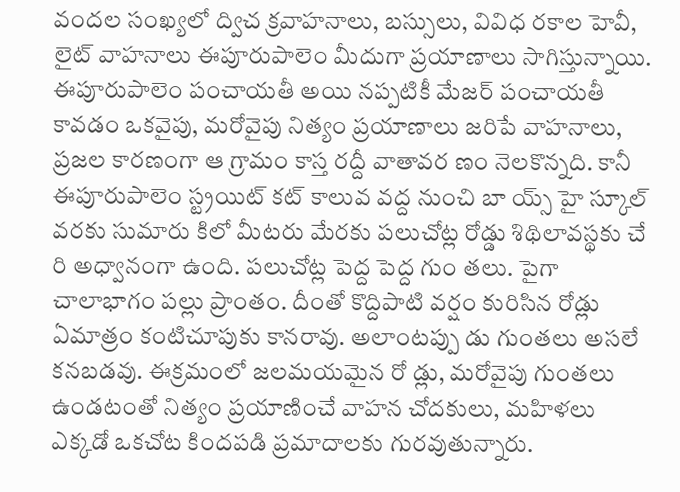వందల సంఖ్యలో ద్విచ క్రవాహనాలు, బస్సులు, వివిధ రకాల హెవీ, లైట్‌ వాహనాలు ఈపూరుపాలెం మీదుగా ప్రయాణాలు సాగిస్తున్నాయి. ఈపూరుపాలెం పంచాయతీ అయి నప్పటికీ మేజర్‌ పంచాయతీ కావడం ఒకవైపు, మరోవైపు నిత్యం ప్రయాణాలు జరిపే వాహనాలు, ప్రజల కారణంగా ఆ గ్రామం కాస్త రద్దీ వాతావర ణం నెలకొన్నది. కానీ ఈపూరుపాలెం స్ట్రయిట్‌ కట్‌ కాలువ వద్ద నుంచి బా య్స్‌ హై స్కూల్‌ వరకు సుమారు కిలో మీటరు మేరకు పలుచోట్ల రోడ్డు శిథిలావస్థకు చే రి అధ్వానంగా ఉంది. పలుచోట్ల పెద్ద పెద్ద గుం తలు. పైగా చాలాభాగం పల్లు ప్రాంతం. దీంతో కొద్దిపాటి వర్షం కురిసిన రోడ్లు ఏమాత్రం కంటిచూపుకు కానరావు. అలాంటప్పు డు గుంతలు అసలే కనబడవు. ఈక్రమంలో జలమయమైన రో డ్లు, మరోవైపు గుంతలు ఉండటంతో నిత్యం ప్రయాణించే వాహన చోదకులు, మహిళలు ఎక్కడో ఒకచోట కిందపడి ప్రమాదాలకు గురవుతున్నారు.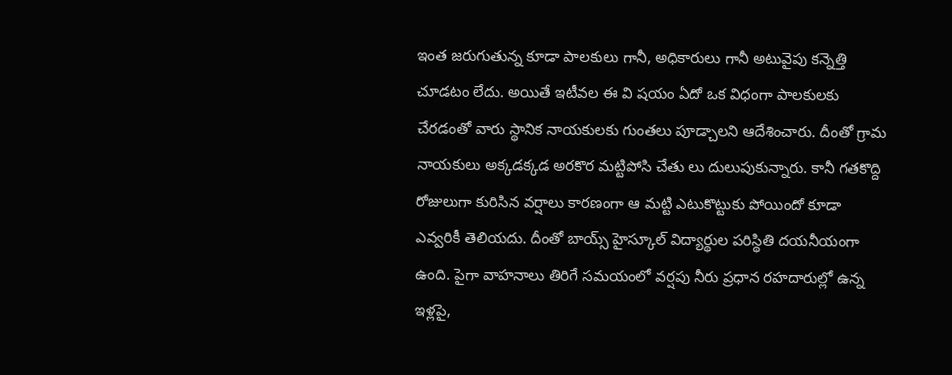ఇంత జరుగుతున్న కూడా పాలకులు గానీ, అధికారులు గానీ అటువైపు కన్నెత్తి చూడటం లేదు. అయితే ఇటీవల ఈ వి షయం ఏదో ఒక విధంగా పాలకులకు చేరడంతో వారు స్థానిక నాయకులకు గుంతలు పూడ్చాలని ఆదేశించారు. దీంతో గ్రామ నాయకులు అక్కడక్కడ అరకొర మట్టిపోసి చేతు లు దులుపుకున్నారు. కానీ గతకొద్ది రోజులుగా కురిసిన వర్షాలు కారణంగా ఆ మట్టి ఎటుకొట్టుకు పోయిందో కూడా ఎవ్వరికీ తెలియదు. దీంతో బాయ్స్‌ హైస్కూల్‌ విద్యార్థుల పరిస్థితి దయనీయంగా ఉంది. పైగా వాహనాలు తిరిగే సమయంలో వర్షపు నీరు ప్రధాన రహదారుల్లో ఉన్న ఇళ్లపై,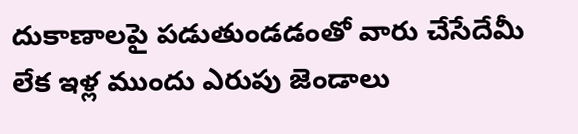దుకాణాలపై పడుతుండడంతో వారు చేసేదేమీ లేక ఇళ్ల ముందు ఎరుపు జెండాలు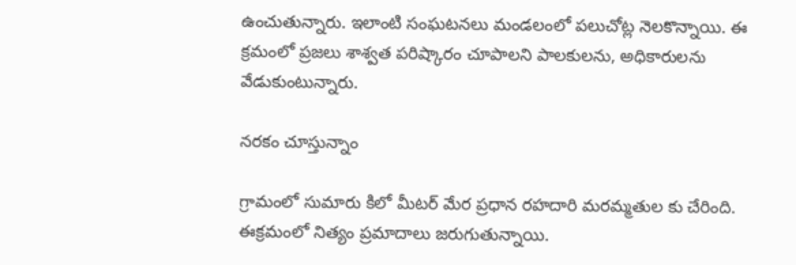ఉంచుతున్నారు. ఇలాంటి సంఘటనలు మండలంలో పలుచోట్ల నెలకొన్నాయి. ఈ క్రమంలో ప్రజలు శాశ్వత పరిష్కారం చూపాలని పాలకులను, అధికారులను వేడుకుంటున్నారు.

నరకం చూస్తున్నాం

గ్రామంలో సుమారు కిలో మీటర్‌ మేర ప్రధాన రహదారి మరమ్మతుల కు చేరింది. ఈక్రమంలో నిత్యం ప్రమాదాలు జరుగుతున్నాయి.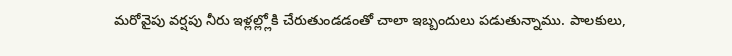మరోవైపు వర్షపు నీరు ఇళ్లల్ల్లోకి చేరుతుండడంతో చాలా ఇబ్బందులు పడుతున్నాము. పాలకులు,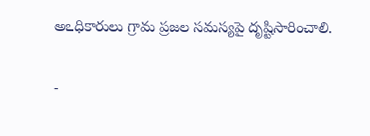అఽధికారులు గ్రామ ప్రజల సమస్యపై దృష్టిసారించాలి.

-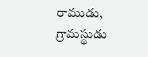రాముడు, గ్రామస్థుడు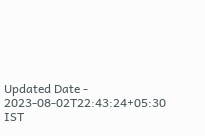Updated Date - 2023-08-02T22:43:24+05:30 IST